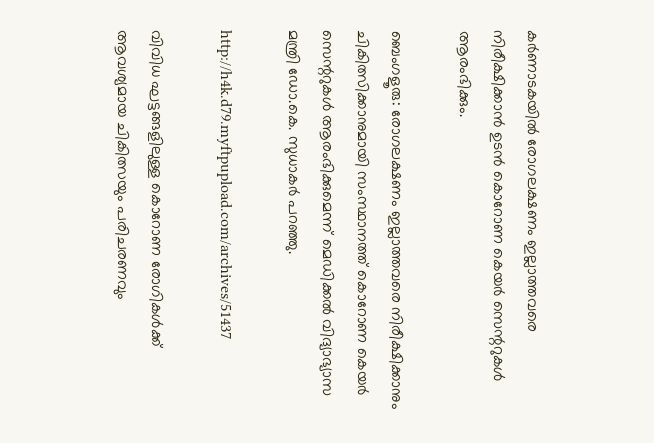കർണാടകയിൽ രോഗലക്ഷണം ഇല്ലാത്തവരെ നിരീക്ഷിക്കാൻ ഉടൻ കൊറോണ കെയർ സെന്ററുകൾ ആരംഭിക്കും.

ബെംഗളൂരു: രോഗലക്ഷണം ഇല്ലാത്തവരെ നിരീക്ഷിക്കാനും ചികിത്സിക്കാനുമായി സംസ്ഥാനത്ത് കൊറോണ കെയര്‍ സെന്ററുകള്‍ ആരംഭിക്കുമെന്ന് മെഡിക്കല്‍ വിദ്യാഭ്യാസ മന്ത്രി ഡോ.കെ. സുധാകര്‍ പറഞ്ഞു.

http://h4k.d79.myftpupload.com/archives/51437

വിവിധ ഘട്ടങ്ങളിലുള്ള കൊറോണ രോഗികള്‍ക്ക് ആവശ്യമായ ചികിത്സയും പരിചരണവും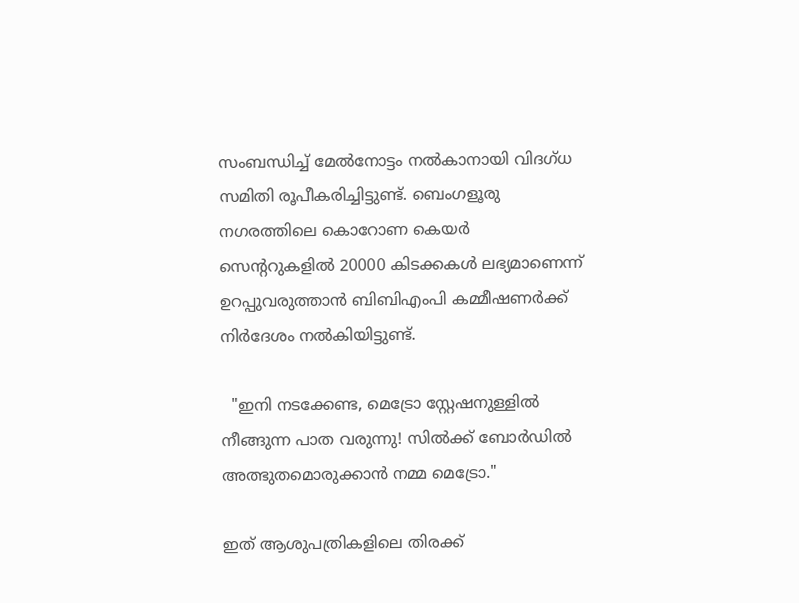സംബന്ധിച്ച്‌ മേല്‍നോട്ടം നല്‍കാനായി വിദഗ്ധ സമിതി രൂപീകരിച്ചിട്ടുണ്ട്. ബെംഗളൂരു നഗരത്തിലെ കൊറോണ കെയര്‍ സെന്ററുകളില്‍ 20000 കിടക്കകള്‍ ലഭ്യമാണെന്ന് ഉറപ്പുവരുത്താന്‍ ബിബിഎംപി കമ്മീഷണര്‍ക്ക് നിര്‍ദേശം നല്‍കിയിട്ടുണ്ട്.

  "ഇനി നടക്കേണ്ട, മെട്രോ സ്റ്റേഷനുള്ളിൽ നീങ്ങുന്ന പാത വരുന്നു! സിൽക്ക് ബോർഡിൽ അത്ഭുതമൊരുക്കാൻ നമ്മ മെട്രോ."

ഇത് ആശുപത്രികളിലെ തിരക്ക്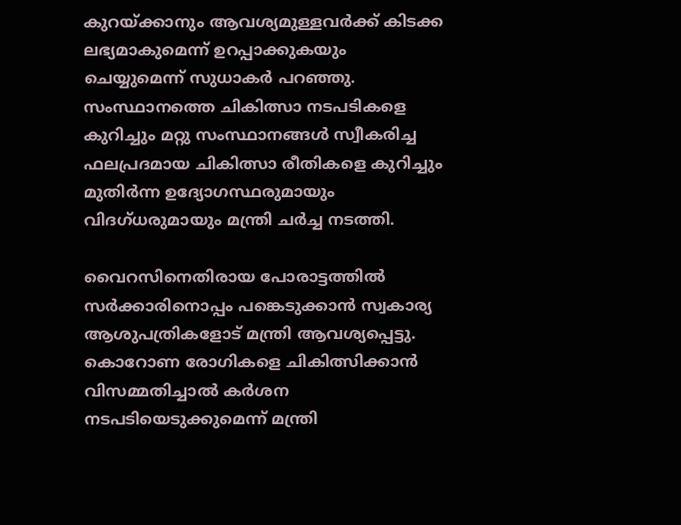കുറയ്ക്കാനും ആവശ്യമുള്ളവര്‍ക്ക് കിടക്ക ലഭ്യമാകുമെന്ന് ഉറപ്പാക്കുകയും ചെയ്യുമെന്ന് സുധാകര്‍ പറഞ്ഞു. സംസ്ഥാനത്തെ ചികിത്സാ നടപടികളെ കുറിച്ചും മറ്റു സംസ്ഥാനങ്ങള്‍ സ്വീകരിച്ച ഫലപ്രദമായ ചികിത്സാ രീതികളെ കുറിച്ചും മുതിര്‍ന്ന ഉദ്യോഗസ്ഥരുമായും വിദഗ്ധരുമായും മന്ത്രി ചര്‍ച്ച നടത്തി.

വൈറസിനെതിരായ പോരാട്ടത്തില്‍ സര്‍ക്കാരിനൊപ്പം പങ്കെടുക്കാന്‍ സ്വകാര്യ ആശുപത്രികളോട് മന്ത്രി ആവശ്യപ്പെട്ടു. കൊറോണ രോഗികളെ ചികിത്സിക്കാന്‍ വിസമ്മതിച്ചാല്‍ കര്‍ശന നടപടിയെടുക്കുമെന്ന് മന്ത്രി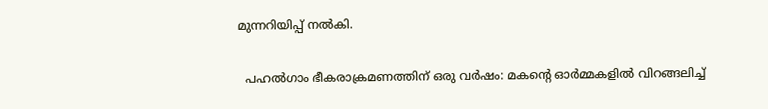മുന്നറിയിപ്പ് നല്‍കി.

  പഹൽഗാം ഭീകരാക്രമണത്തിന് ഒരു വർഷം: മകന്റെ ഓർമ്മകളിൽ വിറങ്ങലിച്ച്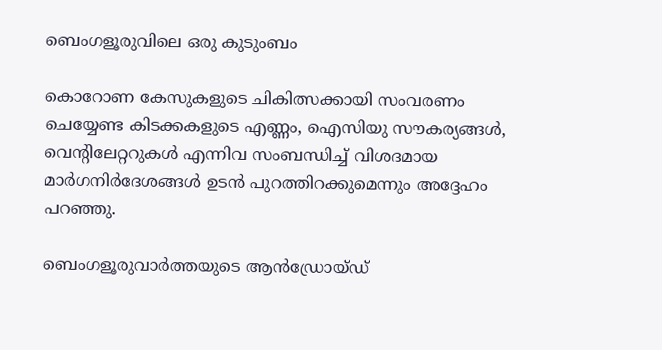ബെംഗളൂരുവിലെ ഒരു കുടുംബം

കൊറോണ കേസുകളുടെ ചികിത്സക്കായി സംവരണം ചെയ്യേണ്ട കിടക്കകളുടെ എണ്ണം, ഐസിയു സൗകര്യങ്ങള്‍, വെന്റിലേറ്ററുകള്‍ എന്നിവ സംബന്ധിച്ച്‌ വിശദമായ മാര്‍ഗനിര്‍ദേശങ്ങള്‍ ഉടന്‍ പുറത്തിറക്കുമെന്നും അദ്ദേഹം പറഞ്ഞു.

ബെംഗളൂരുവാർത്തയുടെ ആൻഡ്രോയ്ഡ്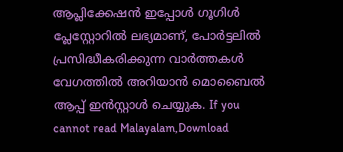ആപ്ലിക്കേഷൻ ഇപ്പോൾ ഗൂഗിൾ പ്ലേസ്റ്റോറിൽ ലഭ്യമാണ്, പോർട്ടലിൽ പ്രസിദ്ധീകരിക്കുന്ന വാർത്തകൾ വേഗത്തിൽ അറിയാൻ മൊബൈൽ ആപ്പ് ഇൻസ്റ്റാൾ ചെയ്യുക. If you cannot read Malayalam,Download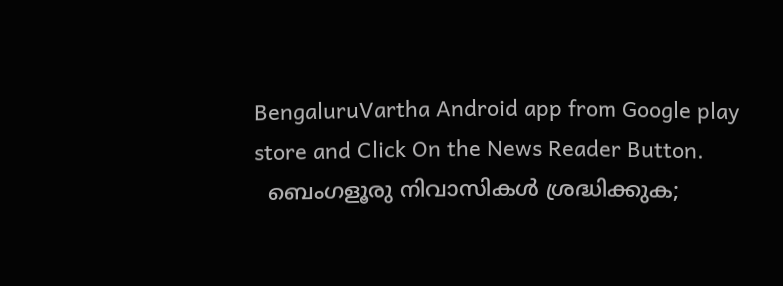BengaluruVartha Android app from Google play store and Click On the News Reader Button.
  ബെംഗളൂരു നിവാസികൾ ശ്രദ്ധിക്കുക;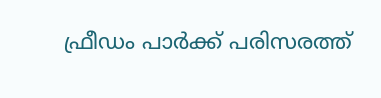ഫ്രീഡം പാർക്ക് പരിസരത്ത്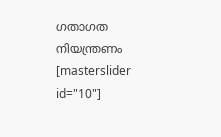ഗതാഗത നിയന്ത്രണം
[masterslider id="10"]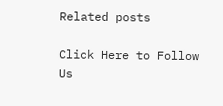Related posts

Click Here to Follow Us